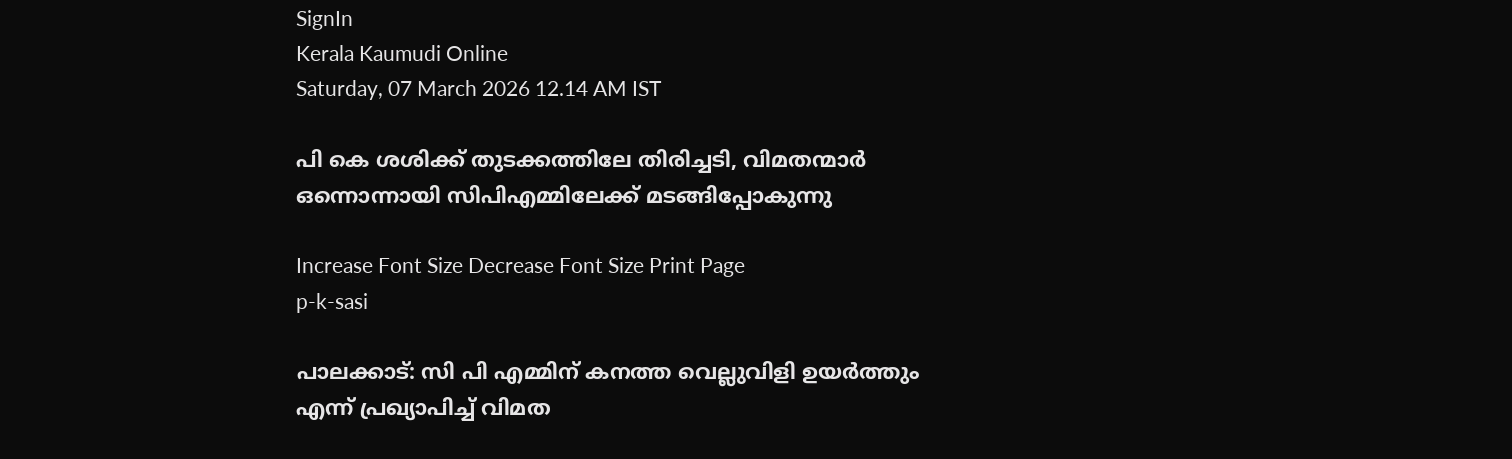SignIn
Kerala Kaumudi Online
Saturday, 07 March 2026 12.14 AM IST

പി കെ ശശിക്ക് തുടക്കത്തിലേ തിരിച്ചടി, വിമതന്മാർ ഒന്നൊന്നായി സിപിഎമ്മിലേക്ക് മടങ്ങിപ്പോകുന്നു

Increase Font Size Decrease Font Size Print Page
p-k-sasi

പാലക്കാട്: സി പി എമ്മിന് കനത്ത വെല്ലുവിളി ഉയർത്തും എന്ന് പ്രഖ്യാപിച്ച് വിമത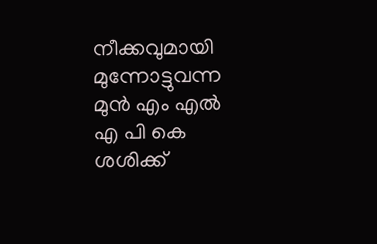നീക്കവുമായി മുന്നോട്ടുവന്ന മുൻ എം എൽ എ പി കെ ശശിക്ക്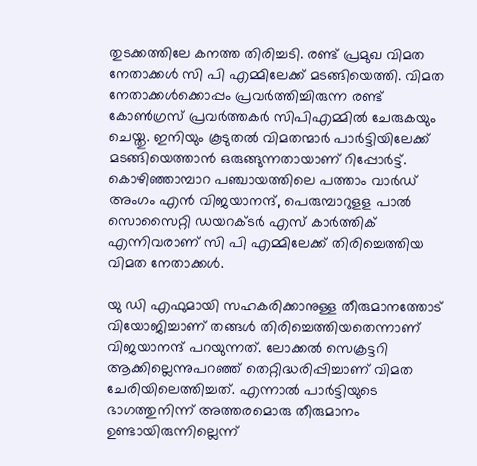തുടക്കത്തിലേ കനത്ത തിരിച്ചടി. രണ്ട് പ്രമുഖ വിമത നേതാക്കൾ സി പി എമ്മിലേക്ക് മടങ്ങിയെത്തി. വിമത നേതാക്കൾക്കൊപ്പം പ്രവർത്തിച്ചിരുന്ന രണ്ട് കോൺഗ്രസ് പ്രവർത്തകർ സിപിഎമ്മിൽ ചേരുകയും ചെയ്തു. ഇനിയും കൂടുതൽ വിമതന്മാർ പാർട്ടിയിലേക്ക് മടങ്ങിയെത്താൻ ഒരുങ്ങുന്നതായാണ് റിപ്പോർട്ട്. കൊഴിഞ്ഞാമ്പാറ പഞ്ചായത്തിലെ പത്താം വാർഡ് അംഗം എൻ വിജയാനന്ദ്, പെരുമ്പാറുളള പാൽ സൊസൈറ്റി ഡയറക്ടർ എസ് കാർത്തിക് എന്നിവരാണ് സി പി എമ്മിലേക്ക് തിരിച്ചെത്തിയ വിമത നേതാക്കൾ.

യു ഡി എഫുമായി സഹകരിക്കാനുള്ള തീരുമാനത്തോട് വിയോജിച്ചാണ് തങ്ങൾ തിരിച്ചെത്തിയതെന്നാണ് വിജയാനന്ദ് പറയുന്നത്. ലോക്കൽ സെക്രട്ടറി ആക്കില്ലെന്നുപറഞ്ഞ് തെറ്റിദ്ധരിപ്പിച്ചാണ് വിമത ചേരിയിലെത്തിച്ചത്. എന്നാൽ പാർട്ടിയുടെ ഭാഗത്തുനിന്ന് അത്തരമൊരു തീരുമാനം ഉണ്ടായിരുന്നില്ലെന്ന്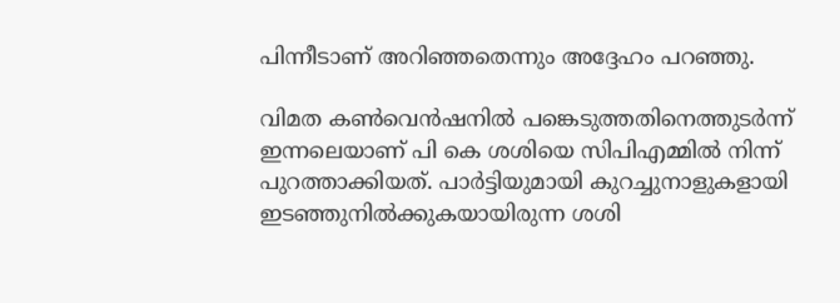പിന്നീടാണ് അറിഞ്ഞതെന്നും അദ്ദേഹം പറഞ്ഞു.

വിമത കൺവെൻഷനിൽ പങ്കെടുത്തതിനെത്തുടർന്ന് ഇന്നലെയാണ് പി കെ ശശിയെ സിപിഎമ്മിൽ നിന്ന് പുറത്താക്കിയത്. പാർട്ടിയുമായി കുറച്ചുനാളുകളായി ഇടഞ്ഞുനിൽക്കുകയായിരുന്ന ശശി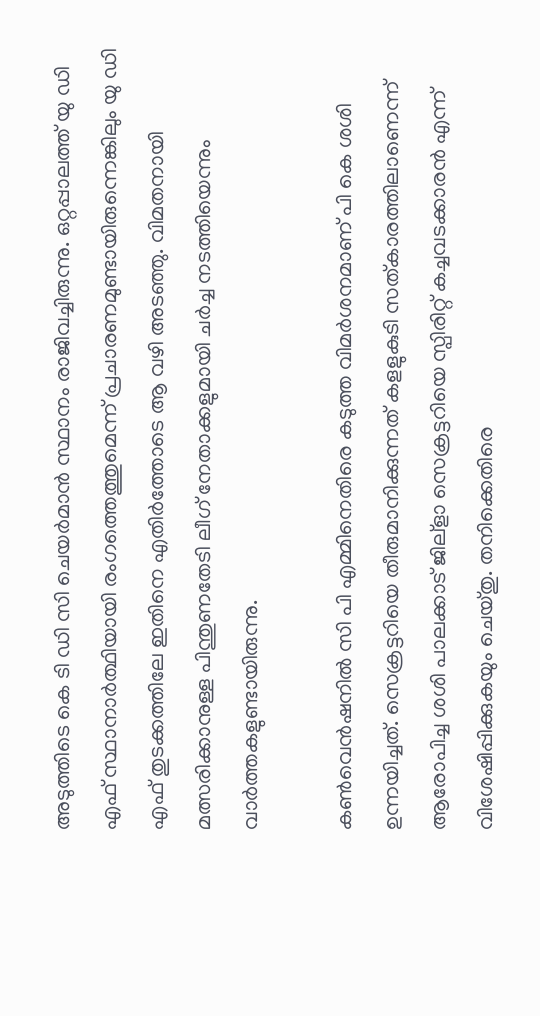അടുത്തിടെ കെ ടി ഡി സി ചെയർമാൻ സ്ഥാനം രാജിവച്ചിരുന്നു. ഒറ്റപ്പാലത്ത് യു ഡി എഫ് സ്ഥാനാർത്ഥിയായി രംഗത്തെത്തുമെന്ന് പ്രചാരണമുണ്ടായിരുന്നെങ്കിലും യു ഡി എഫ് തുടക്കത്തിലേ ഇതിനെ എതിർത്തോടെ ആ വഴി അടഞ്ഞു. വിമതനായി മത്സരിക്കാനുള്ള പിന്തുണതേടി ലീഗ് നേതാക്കളുമായി ചർച്ച നടത്തിയെന്നും വാർത്തകളുണ്ടായിരുന്നു.

കൺവെൻഷനിൽ സി പി എമ്മിനെതിരെ കടുത്ത വിമർശനമാണ് പി കെ ശശി ഉന്നയിച്ചത്. സെക്രട്ടറിയെ തീരുമാനിക്കുന്നത് കളളുകുടി സത്കാരത്തിലാണെന്ന് ആരോപിച്ച ശശി പാലക്കാട് ജില്ളാ സെക്രട്ടറിയെ സ്പിരിറ്റ് കച്ചവടക്കാരൻ എന്ന് വിശേഷിപ്പിക്കുകയും ചെയ്തു. തനിക്കെതിരെ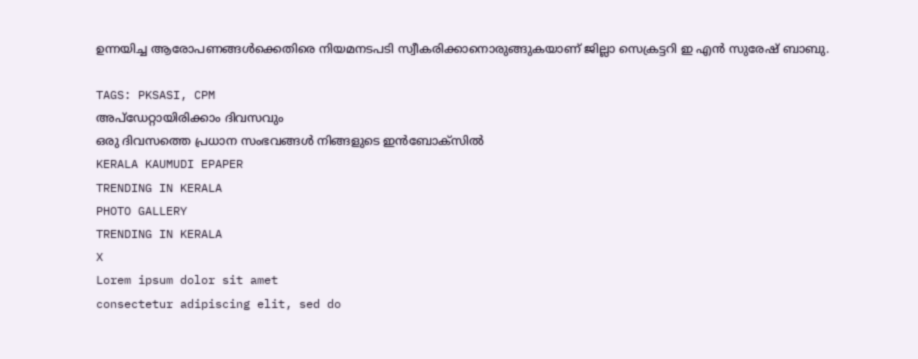ഉന്നയിച്ച ആരോപണങ്ങൾക്കെതിരെ നിയമനടപടി സ്വീകരിക്കാനൊരുങ്ങുകയാണ് ജില്ലാ സെക്രട്ടറി ഇ എൻ സുരേഷ് ബാബു.

TAGS: PKSASI, CPM
അപ്ഡേറ്റായിരിക്കാം ദിവസവും
ഒരു ദിവസത്തെ പ്രധാന സംഭവങ്ങൾ നിങ്ങളുടെ ഇൻബോക്സിൽ
KERALA KAUMUDI EPAPER
TRENDING IN KERALA
PHOTO GALLERY
TRENDING IN KERALA
X
Lorem ipsum dolor sit amet
consectetur adipiscing elit, sed do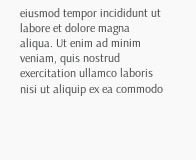eiusmod tempor incididunt ut labore et dolore magna aliqua. Ut enim ad minim veniam, quis nostrud exercitation ullamco laboris nisi ut aliquip ex ea commodo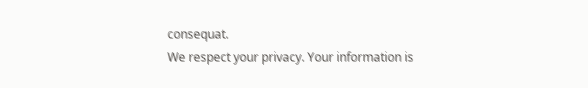consequat.
We respect your privacy. Your information is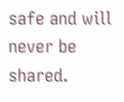safe and will never be shared.